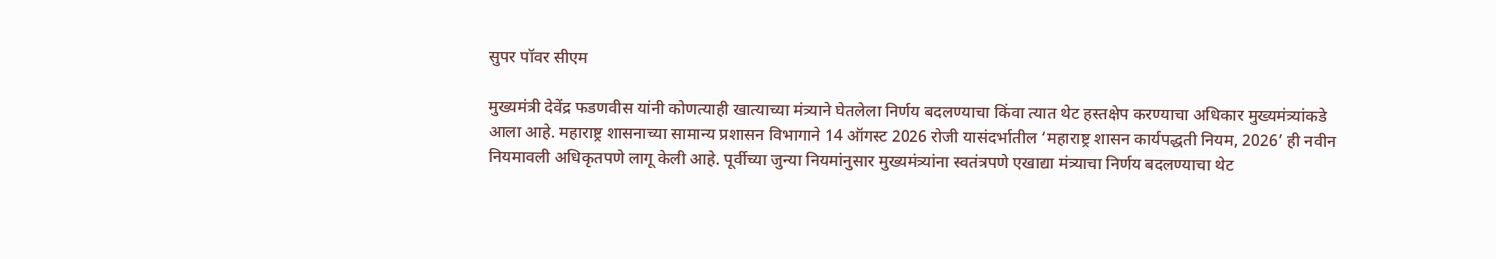सुपर पॉवर सीएम

मुख्यमंत्री देवेंद्र फडणवीस यांनी कोणत्याही खात्याच्या मंत्र्याने घेतलेला निर्णय बदलण्याचा किंवा त्यात थेट हस्तक्षेप करण्याचा अधिकार मुख्यमंत्र्यांकडे आला आहे. महाराष्ट्र शासनाच्या सामान्य प्रशासन विभागाने 14 ऑगस्ट 2026 रोजी यासंदर्भातील ‘महाराष्ट्र शासन कार्यपद्धती नियम, 2026’ ही नवीन नियमावली अधिकृतपणे लागू केली आहे. पूर्वीच्या जुन्या नियमांनुसार मुख्यमंत्र्यांना स्वतंत्रपणे एखाद्या मंत्र्याचा निर्णय बदलण्याचा थेट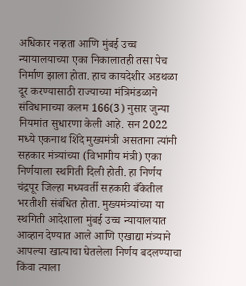अधिकार नव्हता आणि मुंबई उच्च न्यायालयाच्या एका निकालातही तसा पेच निर्माण झाला होता. हाच कायदेशीर अडथळा दूर करण्यासाठी राज्याच्या मंत्रिमंडळाने संविधानाच्या कलम 166(3) नुसार जुन्या नियमांत सुधारणा केली आहे. सन 2022 मध्ये एकनाथ शिंदे मुख्यमंत्री असताना त्यांनी सहकार मंत्र्यांच्या (विभागीय मंत्री) एका निर्णयाला स्थगिती दिली होती. हा निर्णय चंद्रपूर जिल्हा मध्यवर्ती सहकारी बँकेतील भरतीशी संबंधित होता. मुख्यमंत्र्यांच्या या स्थगिती आदेशाला मुंबई उच्च न्यायालयात आव्हान देण्यात आले आणि एखाद्या मंत्र्याने आपल्या खात्याचा घेतलेला निर्णय बदलण्याचा किंवा त्याला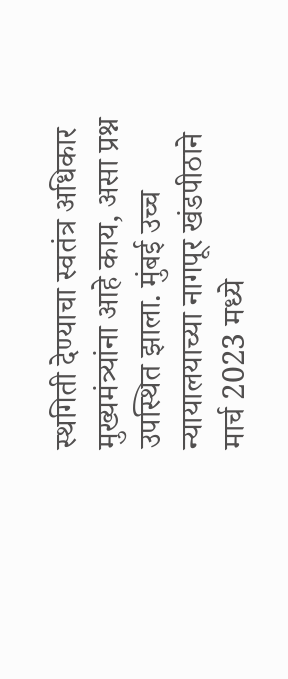स्थगिती देण्याचा स्वतंत्र अधिकार मुख्यमंत्र्यांना आहे काय, असा प्रश्न उपस्थित झाला. मुंबई उच्च न्यायालयाच्या नागपूर खंडपीठाने मार्च 2023 मध्ये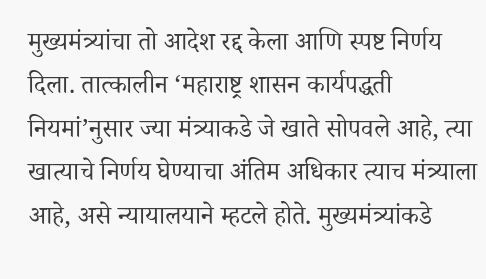मुख्यमंत्र्यांचा तो आदेश रद्द केला आणि स्पष्ट निर्णय दिला. तात्कालीन ‘महाराष्ट्र शासन कार्यपद्धती नियमां’नुसार ज्या मंत्र्याकडे जे खाते सोपवले आहे, त्या खात्याचे निर्णय घेण्याचा अंतिम अधिकार त्याच मंत्र्याला आहे, असे न्यायालयाने म्हटले होते. मुख्यमंत्र्यांकडे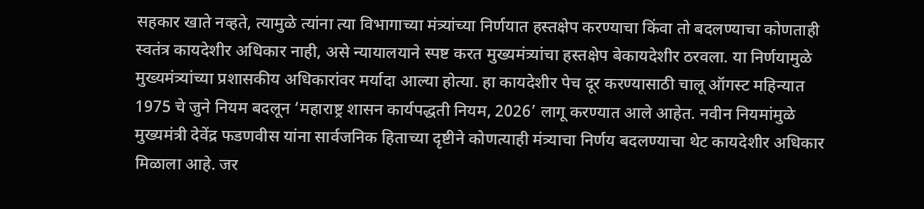सहकार खाते नव्हते, त्यामुळे त्यांना त्या विभागाच्या मंत्र्यांच्या निर्णयात हस्तक्षेप करण्याचा किंवा तो बदलण्याचा कोणताही स्वतंत्र कायदेशीर अधिकार नाही, असे न्यायालयाने स्पष्ट करत मुख्यमंत्र्यांचा हस्तक्षेप बेकायदेशीर ठरवला. या निर्णयामुळे मुख्यमंत्र्यांच्या प्रशासकीय अधिकारांवर मर्यादा आल्या होत्या. हा कायदेशीर पेच दूर करण्यासाठी चालू ऑगस्ट महिन्यात 1975 चे जुने नियम बदलून ‘महाराष्ट्र शासन कार्यपद्धती नियम, 2026’ लागू करण्यात आले आहेत. नवीन नियमांमुळे मुख्यमंत्री देवेंद्र फडणवीस यांना सार्वजनिक हिताच्या दृष्टीने कोणत्याही मंत्र्याचा निर्णय बदलण्याचा थेट कायदेशीर अधिकार मिळाला आहे. जर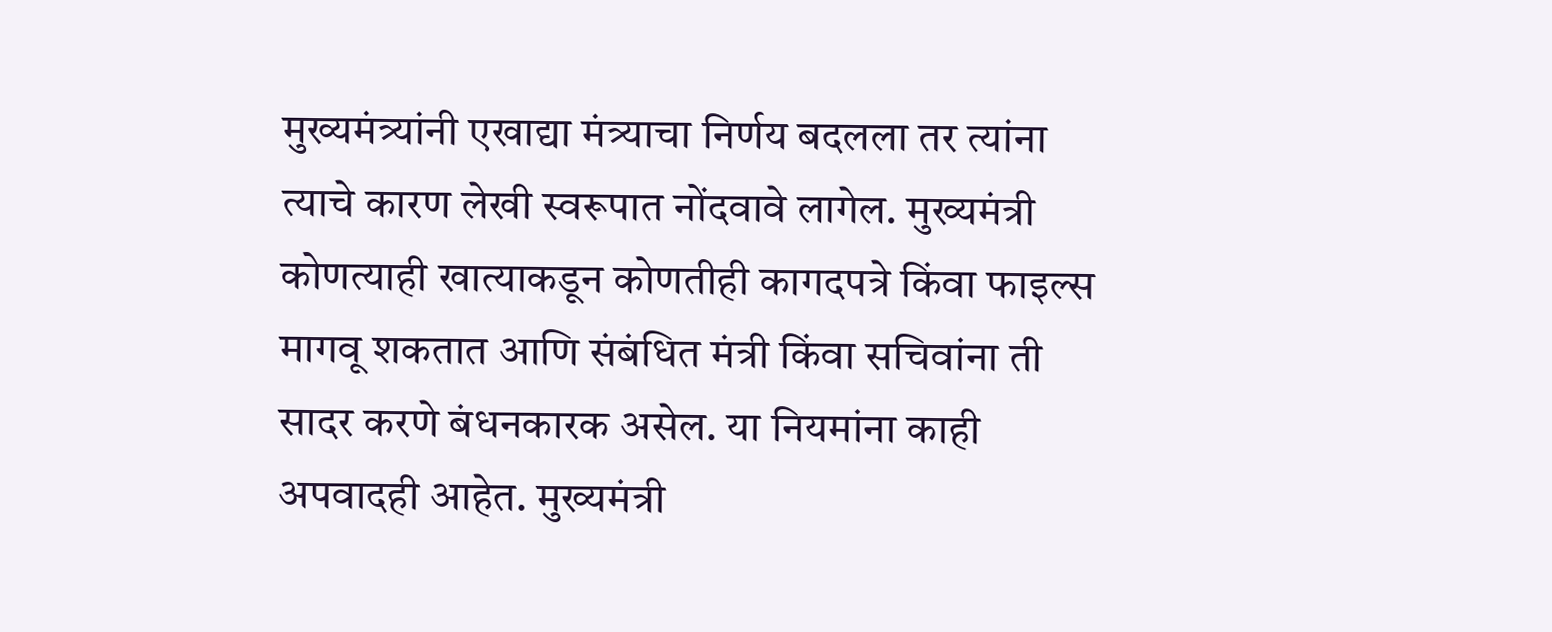मुख्यमंत्र्यांनी एखाद्या मंत्र्याचा निर्णय बदलला तर त्यांना त्याचे कारण लेखी स्वरूपात नोंदवावे लागेल. मुख्यमंत्री कोणत्याही खात्याकडून कोणतीही कागदपत्रे किंवा फाइल्स मागवू शकतात आणि संबंधित मंत्री किंवा सचिवांना ती सादर करणे बंधनकारक असेल. या नियमांना काही अपवादही आहेत. मुख्यमंत्री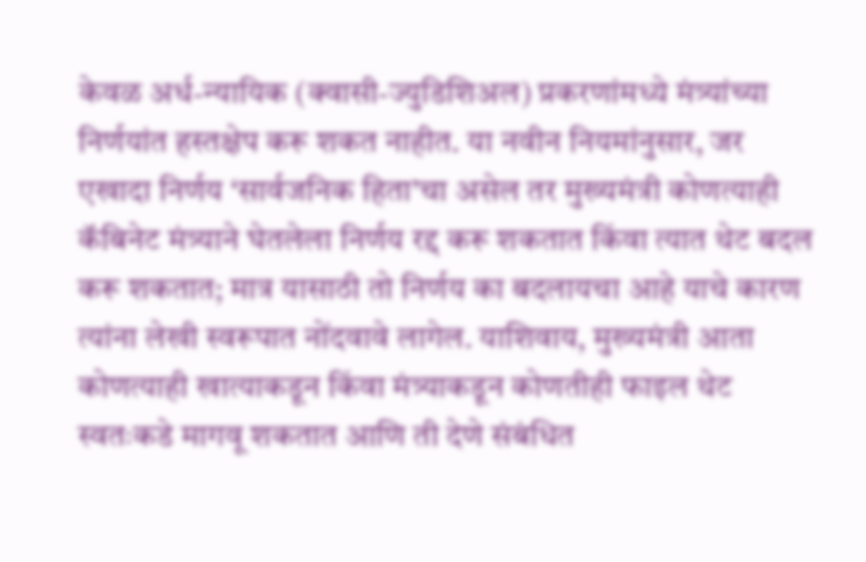केवळ अर्ध-न्यायिक (क्वासी-ज्युडिशिअल) प्रकरणांमध्ये मंत्र्यांच्या निर्णयांत हस्तक्षेप करू शकत नाहीत. या नवीन नियमांनुसार, जर एखादा निर्णय ‘सार्वजनिक हिता’चा असेल तर मुख्यमंत्री कोणत्याही कॅबिनेट मंत्र्याने घेतलेला निर्णय रद्द करू शकतात किंवा त्यात थेट बदल करू शकतात; मात्र यासाठी तो निर्णय का बदलायचा आहे याचे कारण त्यांना लेखी स्वरूपात नोंदवावे लागेल. याशिवाय, मुख्यमंत्री आता कोणत्याही खात्याकडून किंवा मंत्र्याकडून कोणतीही फाइल थेट स्वतःकडे मागवू शकतात आणि ती देणे संबंधित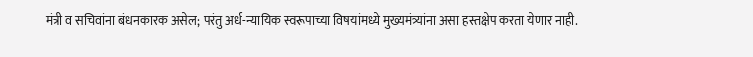मंत्री व सचिवांना बंधनकारक असेल; परंतु अर्ध-न्यायिक स्वरूपाच्या विषयांमध्ये मुख्यमंत्र्यांना असा हस्तक्षेप करता येणार नाही.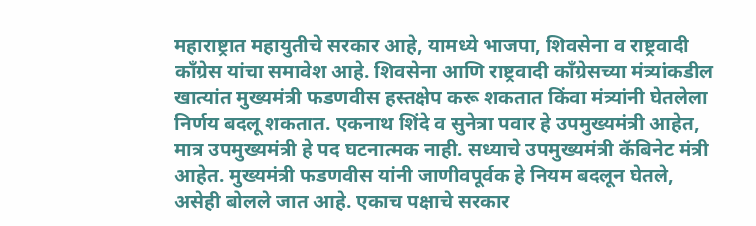महाराष्ट्रात महायुतीचे सरकार आहे, यामध्ये भाजपा, शिवसेना व राष्ट्रवादी काँग्रेस यांचा समावेश आहे. शिवसेना आणि राष्ट्रवादी काँग्रेसच्या मंत्र्यांकडील खात्यांत मुख्यमंत्री फडणवीस हस्तक्षेप करू शकतात किंवा मंत्र्यांनी घेतलेला निर्णय बदलू शकतात. एकनाथ शिंदे व सुनेत्रा पवार हे उपमुख्यमंत्री आहेत, मात्र उपमुख्यमंत्री हे पद घटनात्मक नाही. सध्याचे उपमुख्यमंत्री कॅबिनेट मंत्री आहेत. मुख्यमंत्री फडणवीस यांनी जाणीवपूर्वक हे नियम बदलून घेतले, असेही बोलले जात आहे. एकाच पक्षाचे सरकार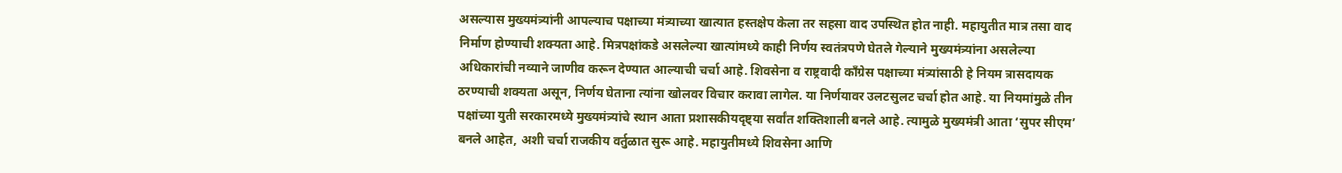असल्यास मुख्यमंत्र्यांनी आपल्याच पक्षाच्या मंत्र्याच्या खात्यात हस्तक्षेप केला तर सहसा वाद उपस्थित होत नाही. महायुतीत मात्र तसा वाद निर्माण होण्याची शक्यता आहे. मित्रपक्षांकडे असलेल्या खात्यांमध्ये काही निर्णय स्वतंत्रपणे घेतले गेल्याने मुख्यमंत्र्यांना असलेल्या अधिकारांची नव्याने जाणीव करून देण्यात आल्याची चर्चा आहे. शिवसेना व राष्ट्रवादी काँग्रेस पक्षाच्या मंत्र्यांसाठी हे नियम त्रासदायक ठरण्याची शक्यता असून, निर्णय घेताना त्यांना खोलवर विचार करावा लागेल. या निर्णयावर उलटसुलट चर्चा होत आहे. या नियमांमुळे तीन पक्षांच्या युती सरकारमध्ये मुख्यमंत्र्यांचे स्थान आता प्रशासकीयदृष्ट्या सर्वांत शक्तिशाली बनले आहे. त्यामुळे मुख्यमंत्री आता ‘सुपर सीएम’ बनले आहेत, अशी चर्चा राजकीय वर्तुळात सुरू आहे. महायुतीमध्ये शिवसेना आणि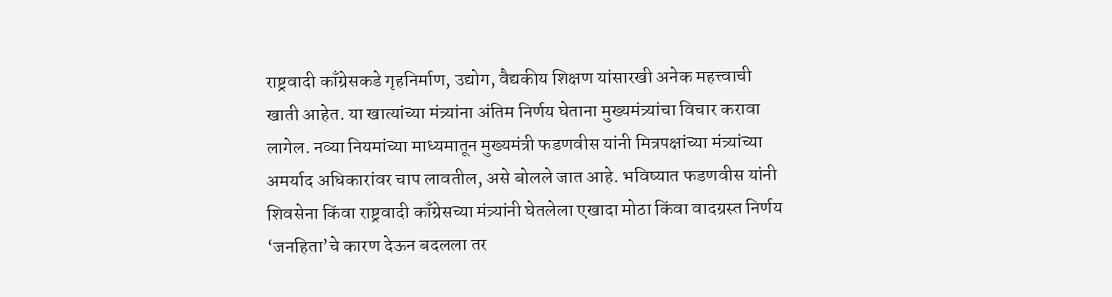राष्ट्रवादी काँग्रेसकडे गृहनिर्माण, उद्योग, वैद्यकीय शिक्षण यांसारखी अनेक महत्त्वाची खाती आहेत. या खात्यांच्या मंत्र्यांना अंतिम निर्णय घेताना मुख्यमंत्र्यांचा विचार करावा लागेल. नव्या नियमांच्या माध्यमातून मुख्यमंत्री फडणवीस यांनी मित्रपक्षांच्या मंत्र्यांच्या अमर्याद अधिकारांवर चाप लावतील, असे बोलले जात आहे. भविष्यात फडणवीस यांनी शिवसेना किंवा राष्ट्रवादी काँग्रेसच्या मंत्र्यांनी घेतलेला एखादा मोठा किंवा वादग्रस्त निर्णय ‘जनहिता’चे कारण देऊन बदलला तर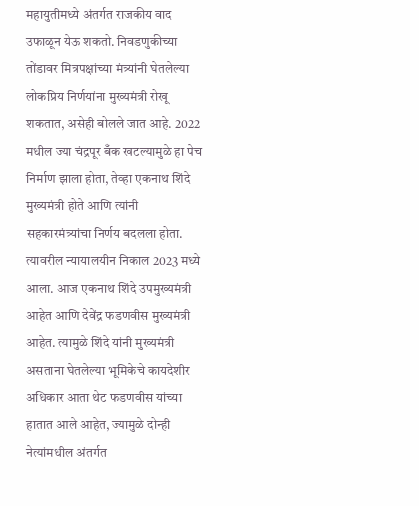महायुतीमध्ये अंतर्गत राजकीय वाद उफाळून येऊ शकतो. निवडणुकीच्या तोंडावर मित्रपक्षांच्या मंत्र्यांनी घेतलेल्या लोकप्रिय निर्णयांना मुख्यमंत्री रोखू शकतात, असेही बोलले जात आहे. 2022 मधील ज्या चंद्रपूर बँक खटल्यामुळे हा पेच निर्माण झाला होता, तेव्हा एकनाथ शिंदे मुख्यमंत्री होते आणि त्यांनी सहकारमंत्र्यांचा निर्णय बदलला होता. त्यावरील न्यायालयीन निकाल 2023 मध्ये आला. आज एकनाथ शिंदे उपमुख्यमंत्री आहेत आणि देवेंद्र फडणवीस मुख्यमंत्री आहेत. त्यामुळे शिंदे यांनी मुख्यमंत्री असताना घेतलेल्या भूमिकेचे कायदेशीर अधिकार आता थेट फडणवीस यांच्या हातात आले आहेत, ज्यामुळे दोन्ही नेत्यांमधील अंतर्गत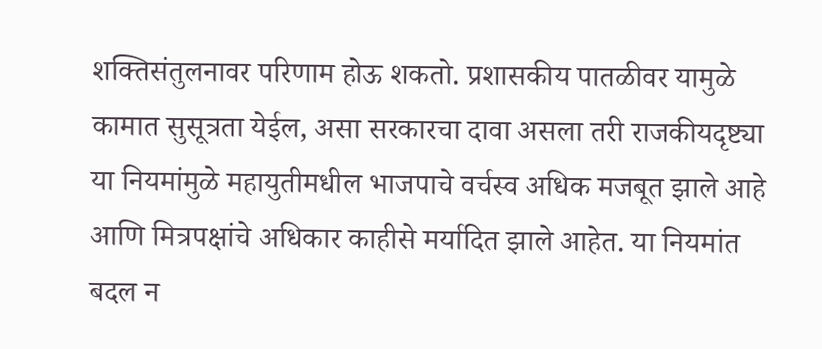शक्तिसंतुलनावर परिणाम होऊ शकतो. प्रशासकीय पातळीवर यामुळे कामात सुसूत्रता येईल, असा सरकारचा दावा असला तरी राजकीयदृष्ट्या या नियमांमुळे महायुतीमधील भाजपाचे वर्चस्व अधिक मजबूत झाले आहे आणि मित्रपक्षांचे अधिकार काहीसे मर्यादित झाले आहेत. या नियमांत बदल न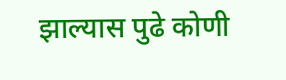झाल्यास पुढे कोणी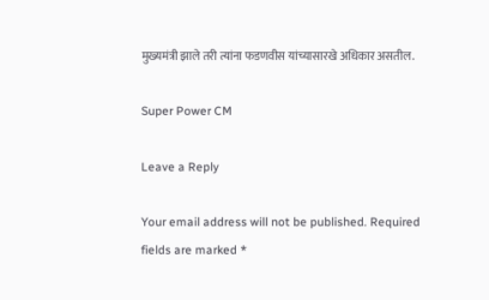मुख्यमंत्री झाले तरी त्यांना फडणवीस यांच्यासारखे अधिकार असतील.

Super Power CM

Leave a Reply

Your email address will not be published. Required fields are marked *